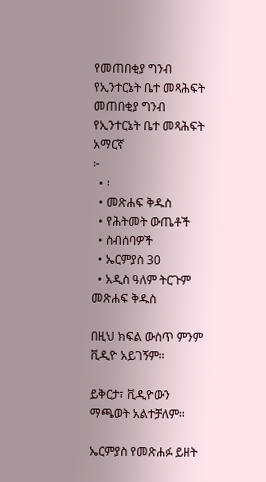የመጠበቂያ ግንብ የኢንተርኔት ቤተ መጻሕፍት
መጠበቂያ ግንብ
የኢንተርኔት ቤተ መጻሕፍት
አማርኛ
፦
  • ፡
  • መጽሐፍ ቅዱስ
  • የሕትመት ውጤቶች
  • ስብሰባዎች
  • ኤርምያስ 30
  • አዲስ ዓለም ትርጉም መጽሐፍ ቅዱስ

በዚህ ክፍል ውስጥ ምንም ቪዲዮ አይገኝም።

ይቅርታ፣ ቪዲዮውን ማጫወት አልተቻለም።

ኤርምያስ የመጽሐፉ ይዘት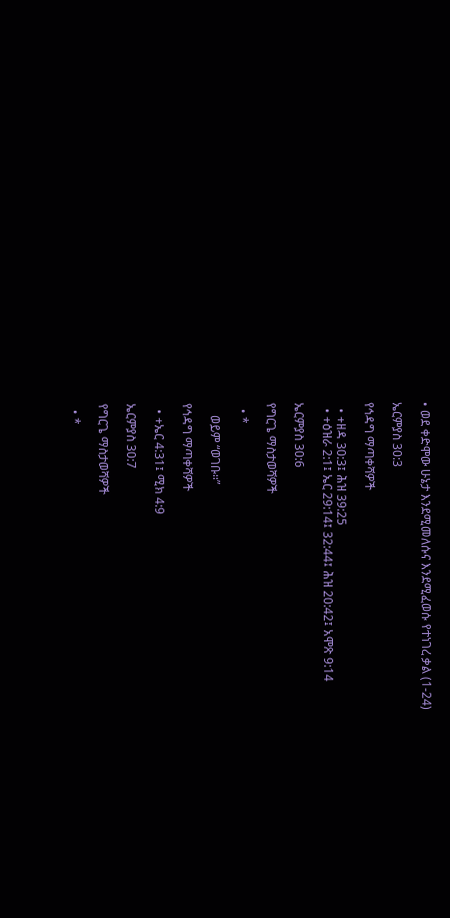• ወደ ቀድሞው ሁኔታ እንደሚመለሱና እንደሚፈወሱ የተነገረ ቃል (1-24)

ኤርምያስ 30:3

የኅዳግ ማጣቀሻዎች

  • +ዘዳ 30:3፤ ሕዝ 39:25
  • +ዕዝራ 2:1፤ ኤር 29:14፤ 32:44፤ ሕዝ 20:42፤ አሞጽ 9:14

ኤርምያስ 30:6

የግርጌ ማስታወሻዎች

  • *

    ወይም “ወገቡ።”

የኅዳግ ማጣቀሻዎች

  • +ኤር 4:31፤ ሚክ 4:9

ኤርምያስ 30:7

የግርጌ ማስታወሻዎች

  • *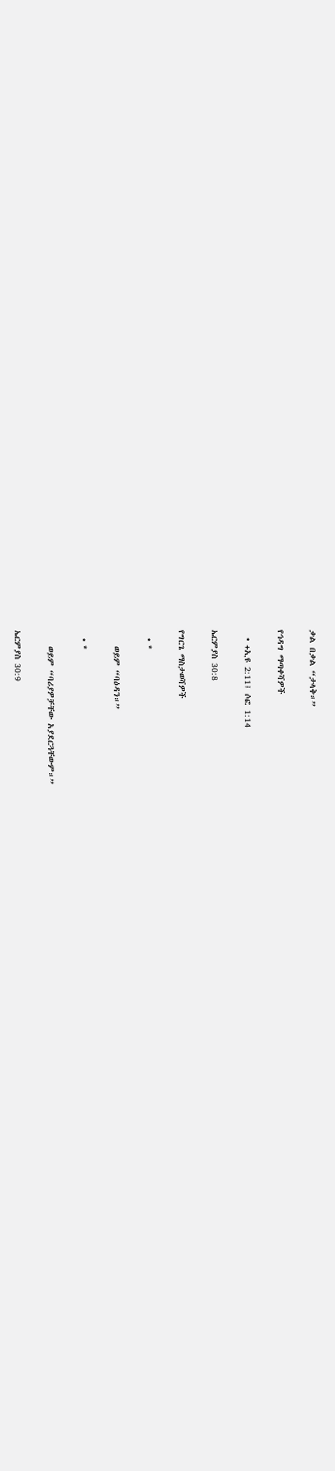ቃል በቃል “ታላቅ።”

የኅዳግ ማጣቀሻዎች

  • +ኢዩ 2:11፤ ሶፎ 1:14

ኤርምያስ 30:8

የግርጌ ማስታወሻዎች

  • *

    ወይም “ባዕዳን።”

  • *

    ወይም “ባሪያዎቻቸው አያደርጓቸውም።”

ኤርምያስ 30:9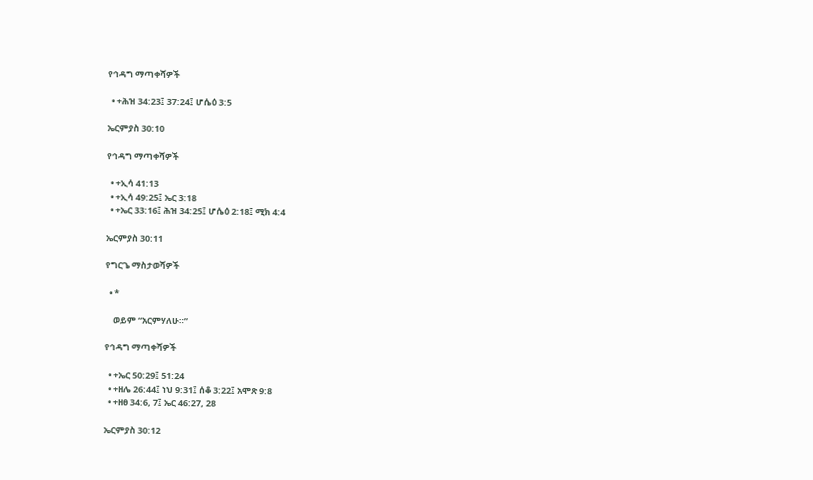የኅዳግ ማጣቀሻዎች

  • +ሕዝ 34:23፤ 37:24፤ ሆሴዕ 3:5

ኤርምያስ 30:10

የኅዳግ ማጣቀሻዎች

  • +ኢሳ 41:13
  • +ኢሳ 49:25፤ ኤር 3:18
  • +ኤር 33:16፤ ሕዝ 34:25፤ ሆሴዕ 2:18፤ ሚክ 4:4

ኤርምያስ 30:11

የግርጌ ማስታወሻዎች

  • *

    ወይም “አርምሃለሁ።”

የኅዳግ ማጣቀሻዎች

  • +ኤር 50:29፤ 51:24
  • +ዘሌ 26:44፤ ነህ 9:31፤ ሰቆ 3:22፤ አሞጽ 9:8
  • +ዘፀ 34:6, 7፤ ኤር 46:27, 28

ኤርምያስ 30:12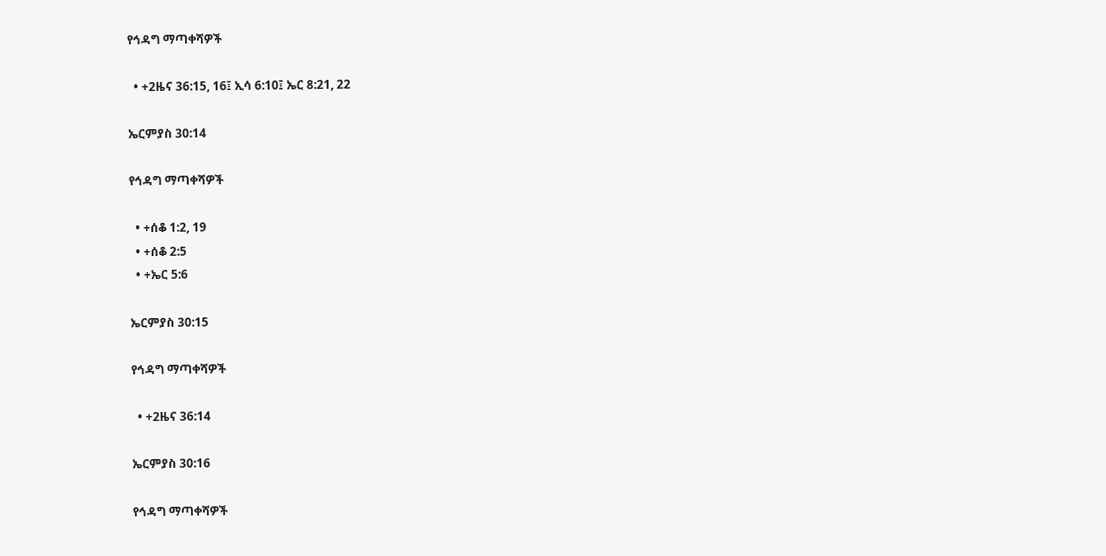የኅዳግ ማጣቀሻዎች

  • +2ዜና 36:15, 16፤ ኢሳ 6:10፤ ኤር 8:21, 22

ኤርምያስ 30:14

የኅዳግ ማጣቀሻዎች

  • +ሰቆ 1:2, 19
  • +ሰቆ 2:5
  • +ኤር 5:6

ኤርምያስ 30:15

የኅዳግ ማጣቀሻዎች

  • +2ዜና 36:14

ኤርምያስ 30:16

የኅዳግ ማጣቀሻዎች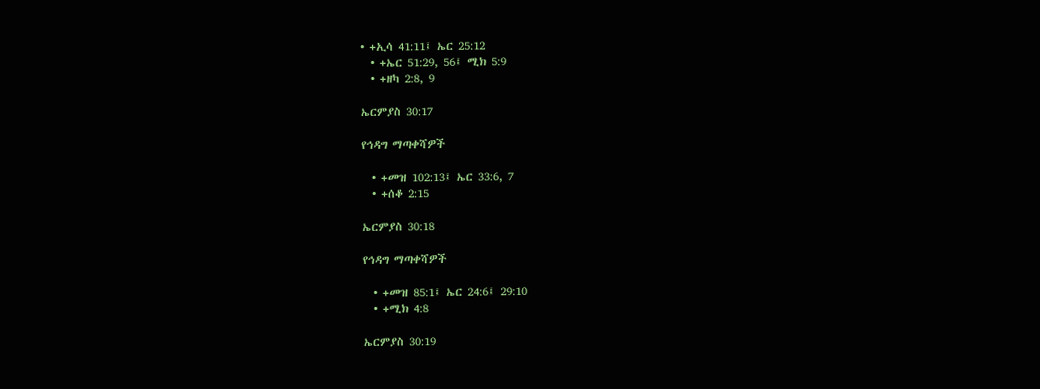• +ኢሳ 41:11፤ ኤር 25:12
  • +ኤር 51:29, 56፤ ሚክ 5:9
  • +ዘካ 2:8, 9

ኤርምያስ 30:17

የኅዳግ ማጣቀሻዎች

  • +መዝ 102:13፤ ኤር 33:6, 7
  • +ሰቆ 2:15

ኤርምያስ 30:18

የኅዳግ ማጣቀሻዎች

  • +መዝ 85:1፤ ኤር 24:6፤ 29:10
  • +ሚክ 4:8

ኤርምያስ 30:19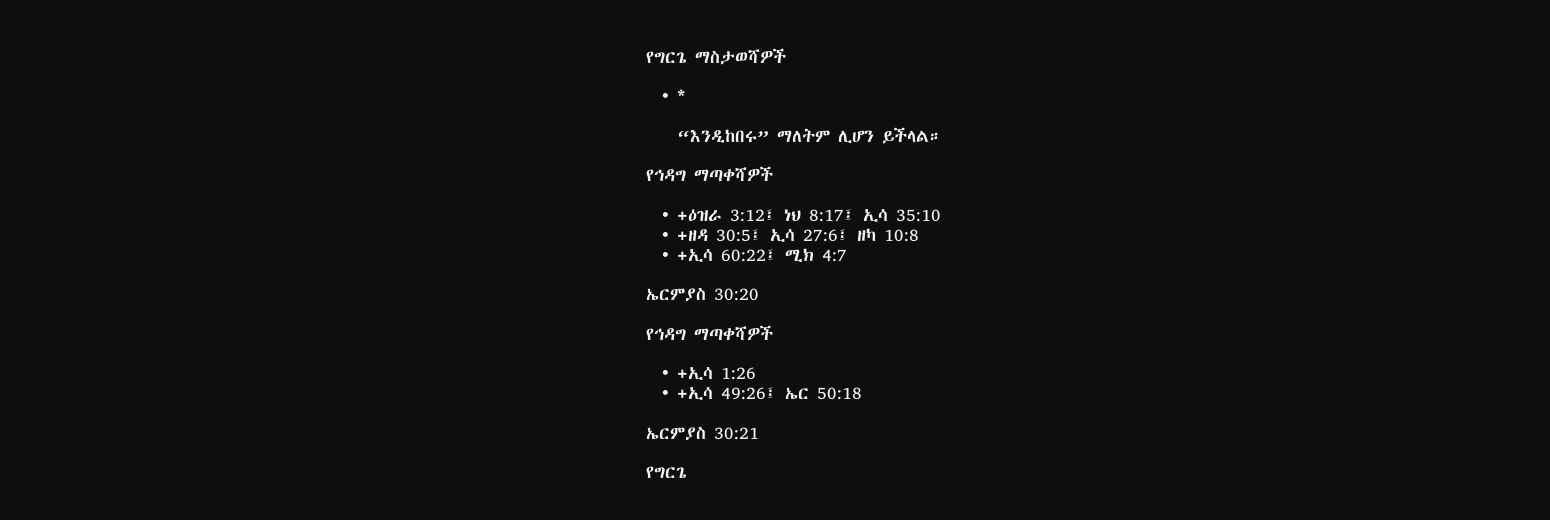የግርጌ ማስታወሻዎች

  • *

    “እንዲከበሩ” ማለትም ሊሆን ይችላል።

የኅዳግ ማጣቀሻዎች

  • +ዕዝራ 3:12፤ ነህ 8:17፤ ኢሳ 35:10
  • +ዘዳ 30:5፤ ኢሳ 27:6፤ ዘካ 10:8
  • +ኢሳ 60:22፤ ሚክ 4:7

ኤርምያስ 30:20

የኅዳግ ማጣቀሻዎች

  • +ኢሳ 1:26
  • +ኢሳ 49:26፤ ኤር 50:18

ኤርምያስ 30:21

የግርጌ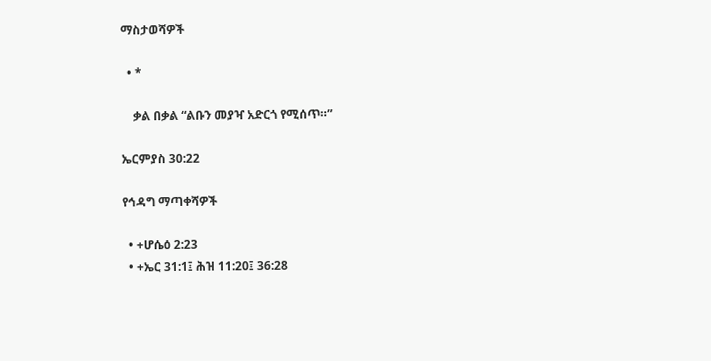ማስታወሻዎች

  • *

    ቃል በቃል “ልቡን መያዣ አድርጎ የሚሰጥ።”

ኤርምያስ 30:22

የኅዳግ ማጣቀሻዎች

  • +ሆሴዕ 2:23
  • +ኤር 31:1፤ ሕዝ 11:20፤ 36:28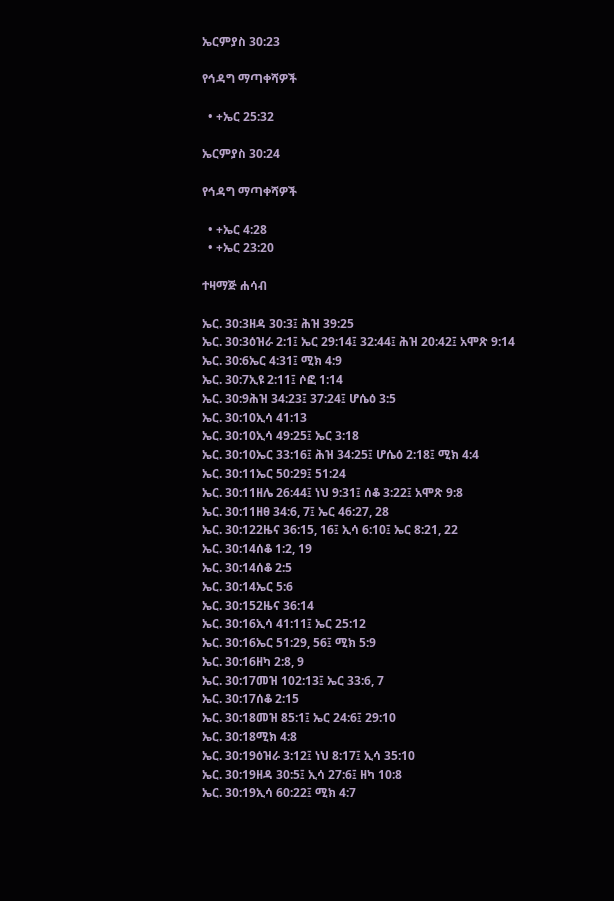ኤርምያስ 30:23

የኅዳግ ማጣቀሻዎች

  • +ኤር 25:32

ኤርምያስ 30:24

የኅዳግ ማጣቀሻዎች

  • +ኤር 4:28
  • +ኤር 23:20

ተዛማጅ ሐሳብ

ኤር. 30:3ዘዳ 30:3፤ ሕዝ 39:25
ኤር. 30:3ዕዝራ 2:1፤ ኤር 29:14፤ 32:44፤ ሕዝ 20:42፤ አሞጽ 9:14
ኤር. 30:6ኤር 4:31፤ ሚክ 4:9
ኤር. 30:7ኢዩ 2:11፤ ሶፎ 1:14
ኤር. 30:9ሕዝ 34:23፤ 37:24፤ ሆሴዕ 3:5
ኤር. 30:10ኢሳ 41:13
ኤር. 30:10ኢሳ 49:25፤ ኤር 3:18
ኤር. 30:10ኤር 33:16፤ ሕዝ 34:25፤ ሆሴዕ 2:18፤ ሚክ 4:4
ኤር. 30:11ኤር 50:29፤ 51:24
ኤር. 30:11ዘሌ 26:44፤ ነህ 9:31፤ ሰቆ 3:22፤ አሞጽ 9:8
ኤር. 30:11ዘፀ 34:6, 7፤ ኤር 46:27, 28
ኤር. 30:122ዜና 36:15, 16፤ ኢሳ 6:10፤ ኤር 8:21, 22
ኤር. 30:14ሰቆ 1:2, 19
ኤር. 30:14ሰቆ 2:5
ኤር. 30:14ኤር 5:6
ኤር. 30:152ዜና 36:14
ኤር. 30:16ኢሳ 41:11፤ ኤር 25:12
ኤር. 30:16ኤር 51:29, 56፤ ሚክ 5:9
ኤር. 30:16ዘካ 2:8, 9
ኤር. 30:17መዝ 102:13፤ ኤር 33:6, 7
ኤር. 30:17ሰቆ 2:15
ኤር. 30:18መዝ 85:1፤ ኤር 24:6፤ 29:10
ኤር. 30:18ሚክ 4:8
ኤር. 30:19ዕዝራ 3:12፤ ነህ 8:17፤ ኢሳ 35:10
ኤር. 30:19ዘዳ 30:5፤ ኢሳ 27:6፤ ዘካ 10:8
ኤር. 30:19ኢሳ 60:22፤ ሚክ 4:7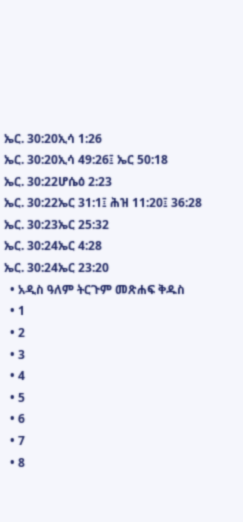ኤር. 30:20ኢሳ 1:26
ኤር. 30:20ኢሳ 49:26፤ ኤር 50:18
ኤር. 30:22ሆሴዕ 2:23
ኤር. 30:22ኤር 31:1፤ ሕዝ 11:20፤ 36:28
ኤር. 30:23ኤር 25:32
ኤር. 30:24ኤር 4:28
ኤር. 30:24ኤር 23:20
  • አዲስ ዓለም ትርጉም መጽሐፍ ቅዱስ
  • 1
  • 2
  • 3
  • 4
  • 5
  • 6
  • 7
  • 8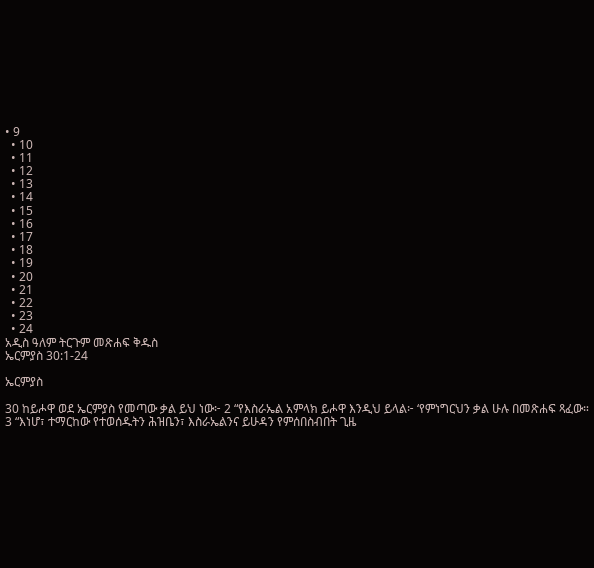• 9
  • 10
  • 11
  • 12
  • 13
  • 14
  • 15
  • 16
  • 17
  • 18
  • 19
  • 20
  • 21
  • 22
  • 23
  • 24
አዲስ ዓለም ትርጉም መጽሐፍ ቅዱስ
ኤርምያስ 30:1-24

ኤርምያስ

30 ከይሖዋ ወደ ኤርምያስ የመጣው ቃል ይህ ነው፦ 2 “የእስራኤል አምላክ ይሖዋ እንዲህ ይላል፦ ‘የምነግርህን ቃል ሁሉ በመጽሐፍ ጻፈው። 3 “እነሆ፣ ተማርከው የተወሰዱትን ሕዝቤን፣ እስራኤልንና ይሁዳን የምሰበስብበት ጊዜ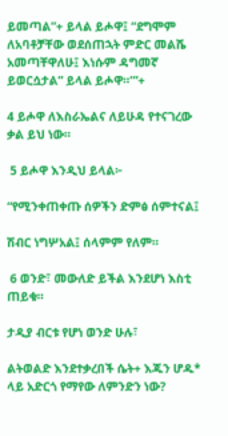ይመጣል”+ ይላል ይሖዋ፤ “ደግሞም ለአባቶቻቸው ወደሰጠኋት ምድር መልሼ አመጣቸዋለሁ፤ እነሱም ዳግመኛ ይወርሷታል” ይላል ይሖዋ።’”+

4 ይሖዋ ለእስራኤልና ለይሁዳ የተናገረው ቃል ይህ ነው።

 5 ይሖዋ እንዲህ ይላል፦

“የሚንቀጠቀጡ ሰዎችን ድምፅ ሰምተናል፤

ሽብር ነግሦአል፤ ሰላምም የለም።

 6 ወንድ፣ መውለድ ይችል እንደሆነ እስቲ ጠይቁ።

ታዲያ ብርቱ የሆነ ወንድ ሁሉ፣

ልትወልድ እንደተቃረበች ሴት+ እጁን ሆዱ* ላይ አድርጎ የማየው ለምንድን ነው?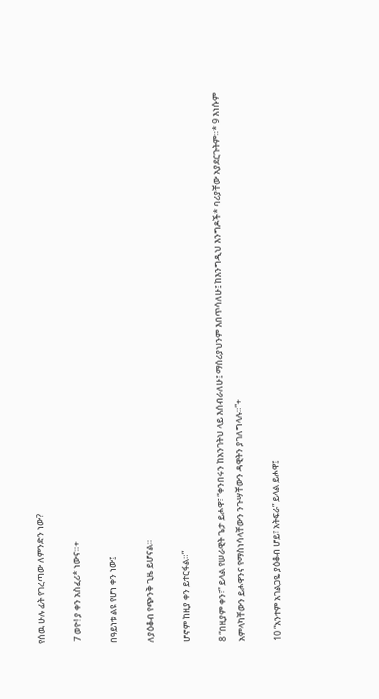የሰዉ ሁሉ ፊት የገረጣው ለምንድን ነው?

 7 ወዮ! ያ ቀን አስፈሪ* ነውና።+

በዓይነቱ ልዩ የሆነ ቀን ነው፤

ለያዕቆብ የጭንቅ ጊዜ ይሆናል።

ሆኖም ከዚያ ቀን ይተርፋል።”

8 “በዚያም ቀን፣” ይላል የሠራዊት ጌታ ይሖዋ፣ “ቀንበሩን ከአንገትህ ላይ እሰብራለሁ፤ ማሰሪያህንም እበጥሳለሁ፤ ከእንግዲህ እንግዶች* ባሪያቸው አያደርጉትም።* 9 እነሱም አምላካቸውን ይሖዋንና የማስነሳላቸውን ንጉሣቸውን ዳዊትን ያገለግላሉ።”+

10 “አንተም አገልጋዬ ያዕቆብ ሆይ፣ አትፍራ” ይላል ይሖዋ፤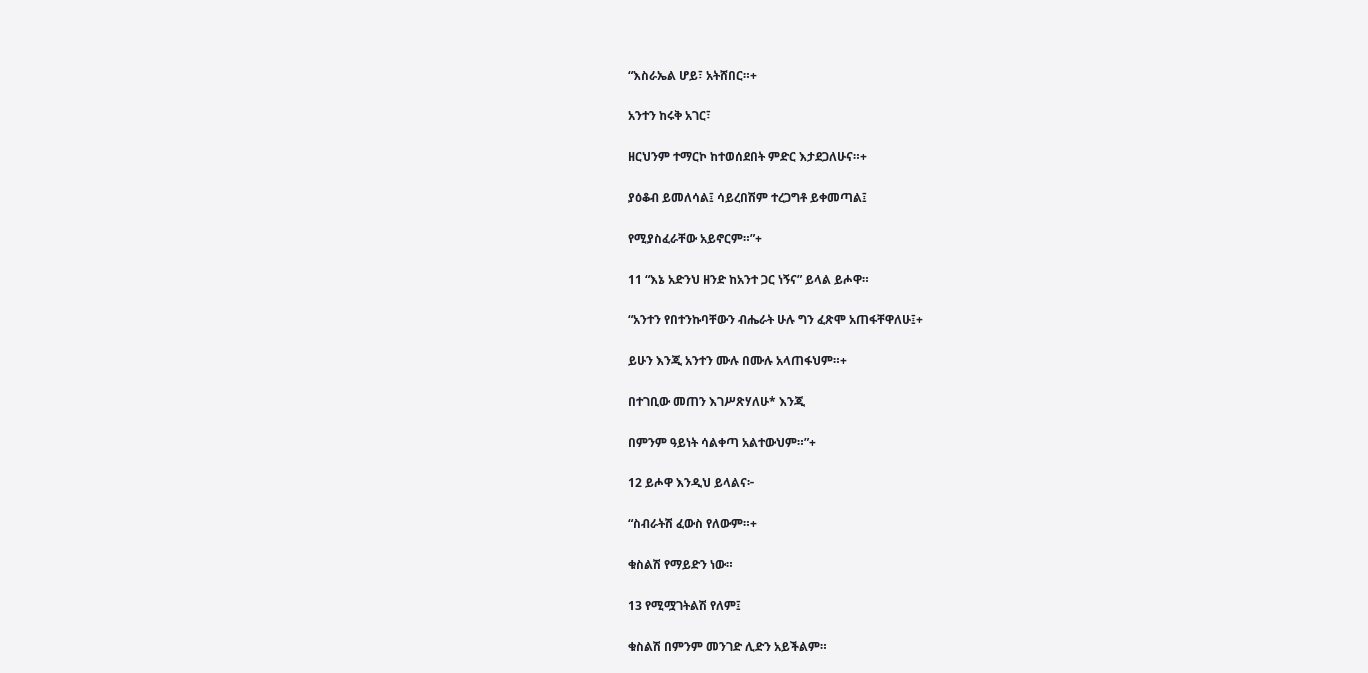“እስራኤል ሆይ፣ አትሸበር።+

አንተን ከሩቅ አገር፣

ዘርህንም ተማርኮ ከተወሰደበት ምድር እታደጋለሁና።+

ያዕቆብ ይመለሳል፤ ሳይረበሽም ተረጋግቶ ይቀመጣል፤

የሚያስፈራቸው አይኖርም።”+

11 “እኔ አድንህ ዘንድ ከአንተ ጋር ነኝና” ይላል ይሖዋ።

“አንተን የበተንኩባቸውን ብሔራት ሁሉ ግን ፈጽሞ አጠፋቸዋለሁ፤+

ይሁን እንጂ አንተን ሙሉ በሙሉ አላጠፋህም።+

በተገቢው መጠን እገሥጽሃለሁ* እንጂ

በምንም ዓይነት ሳልቀጣ አልተውህም።”+

12 ይሖዋ እንዲህ ይላልና፦

“ስብራትሽ ፈውስ የለውም።+

ቁስልሽ የማይድን ነው።

13 የሚሟገትልሽ የለም፤

ቁስልሽ በምንም መንገድ ሊድን አይችልም።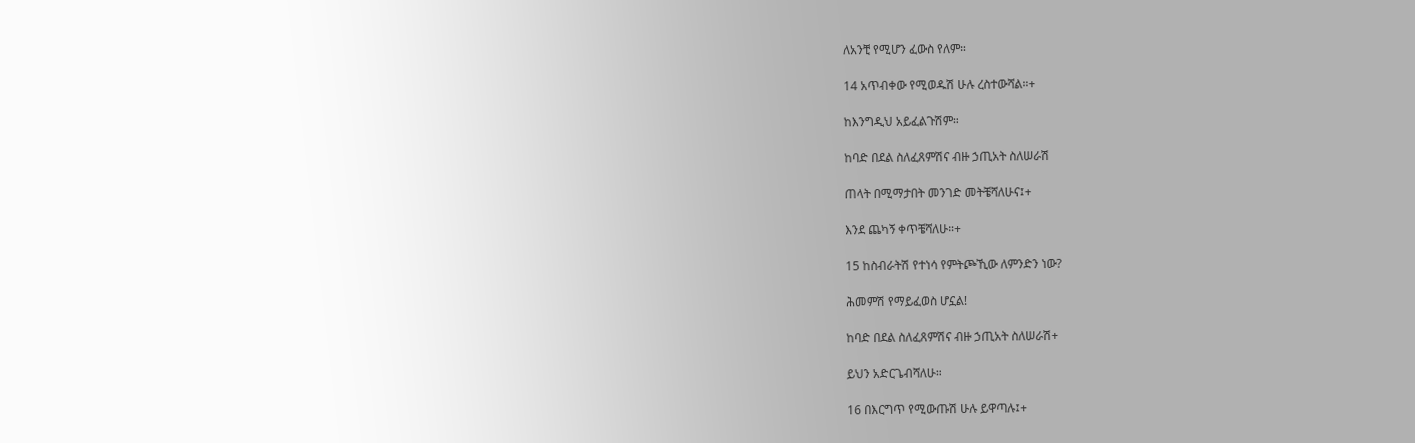ለአንቺ የሚሆን ፈውስ የለም።

14 አጥብቀው የሚወዱሽ ሁሉ ረስተውሻል።+

ከእንግዲህ አይፈልጉሽም።

ከባድ በደል ስለፈጸምሽና ብዙ ኃጢአት ስለሠራሽ

ጠላት በሚማታበት መንገድ መትቼሻለሁና፤+

እንደ ጨካኝ ቀጥቼሻለሁ።+

15 ከስብራትሽ የተነሳ የምትጮኺው ለምንድን ነው?

ሕመምሽ የማይፈወስ ሆኗል!

ከባድ በደል ስለፈጸምሽና ብዙ ኃጢአት ስለሠራሽ+

ይህን አድርጌብሻለሁ።

16 በእርግጥ የሚውጡሽ ሁሉ ይዋጣሉ፤+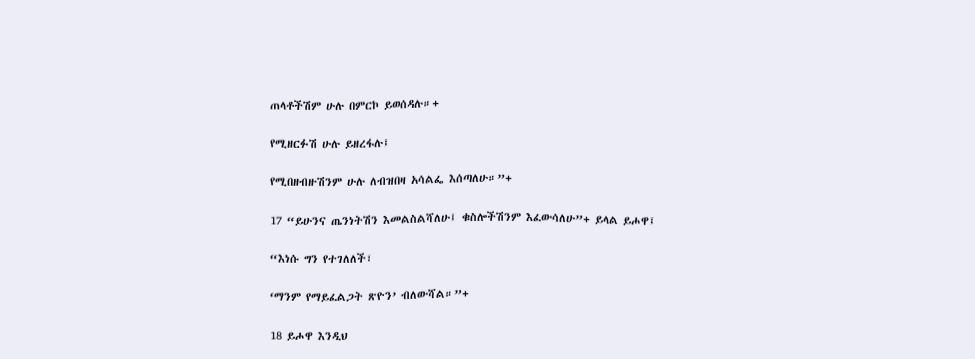ጠላቶችሽም ሁሉ በምርኮ ይወሰዳሉ።+

የሚዘርፉሽ ሁሉ ይዘረፋሉ፤

የሚበዘብዙሽንም ሁሉ ለብዝበዛ አሳልፌ እሰጣለሁ።”+

17 “ይሁንና ጤንነትሽን እመልስልሻለሁ፤ ቁስሎችሽንም እፈውሳለሁ”+ ይላል ይሖዋ፤

“እነሱ ግን የተገለለች፣

‘ማንም የማይፈልጋት ጽዮን’ ብለውሻል።”+

18 ይሖዋ እንዲህ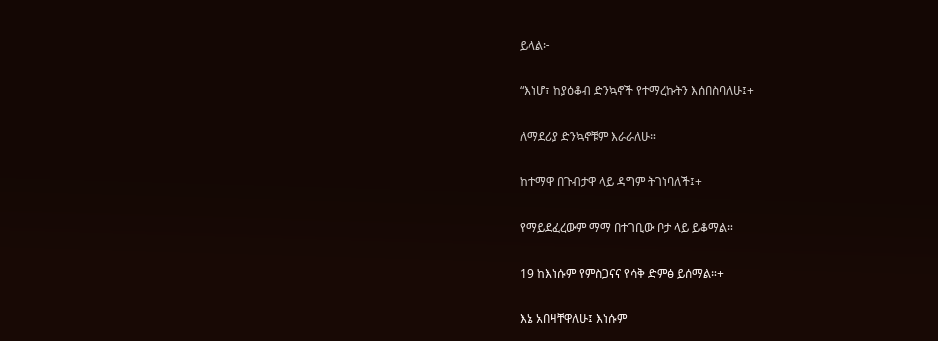ይላል፦

“እነሆ፣ ከያዕቆብ ድንኳኖች የተማረኩትን እሰበስባለሁ፤+

ለማደሪያ ድንኳኖቹም እራራለሁ።

ከተማዋ በጉብታዋ ላይ ዳግም ትገነባለች፤+

የማይደፈረውም ማማ በተገቢው ቦታ ላይ ይቆማል።

19 ከእነሱም የምስጋናና የሳቅ ድምፅ ይሰማል።+

እኔ አበዛቸዋለሁ፤ እነሱም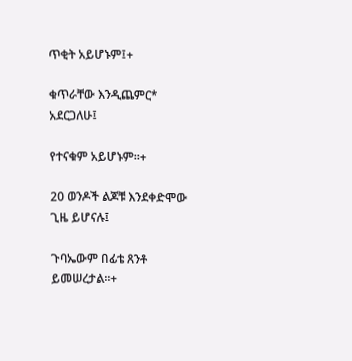ጥቂት አይሆኑም፤+

ቁጥራቸው እንዲጨምር* አደርጋለሁ፤

የተናቁም አይሆኑም።+

20 ወንዶች ልጆቹ እንደቀድሞው ጊዜ ይሆናሉ፤

ጉባኤውም በፊቴ ጸንቶ ይመሠረታል።+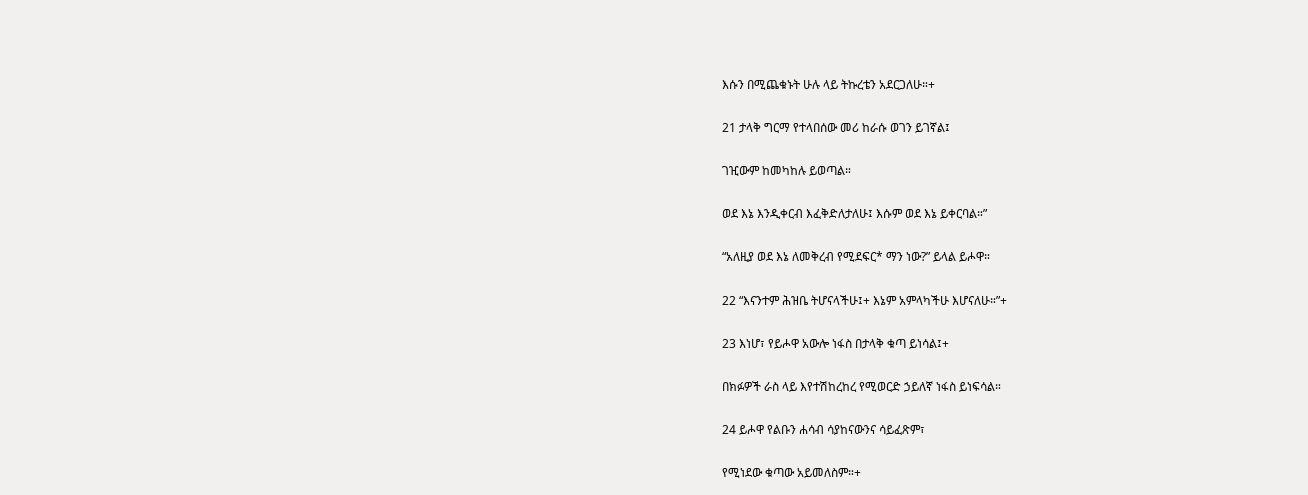እሱን በሚጨቁኑት ሁሉ ላይ ትኩረቴን አደርጋለሁ።+

21 ታላቅ ግርማ የተላበሰው መሪ ከራሱ ወገን ይገኛል፤

ገዢውም ከመካከሉ ይወጣል።

ወደ እኔ እንዲቀርብ እፈቅድለታለሁ፤ እሱም ወደ እኔ ይቀርባል።”

“አለዚያ ወደ እኔ ለመቅረብ የሚደፍር* ማን ነው?” ይላል ይሖዋ።

22 “እናንተም ሕዝቤ ትሆናላችሁ፤+ እኔም አምላካችሁ እሆናለሁ።”+

23 እነሆ፣ የይሖዋ አውሎ ነፋስ በታላቅ ቁጣ ይነሳል፤+

በክፉዎች ራስ ላይ እየተሽከረከረ የሚወርድ ኃይለኛ ነፋስ ይነፍሳል።

24 ይሖዋ የልቡን ሐሳብ ሳያከናውንና ሳይፈጽም፣

የሚነደው ቁጣው አይመለስም።+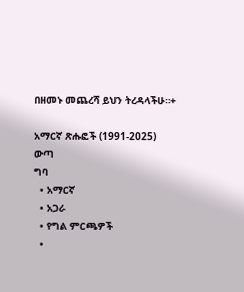በዘመኑ መጨረሻ ይህን ትረዳላችሁ።+

አማርኛ ጽሑፎች (1991-2025)
ውጣ
ግባ
  • አማርኛ
  • አጋራ
  • የግል ምርጫዎች
  •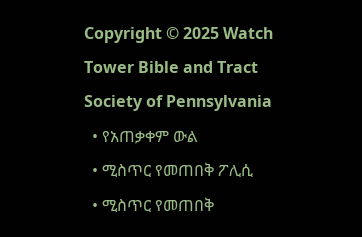Copyright © 2025 Watch Tower Bible and Tract Society of Pennsylvania
  • የአጠቃቀም ውል
  • ሚስጥር የመጠበቅ ፖሊሲ
  • ሚስጥር የመጠበቅ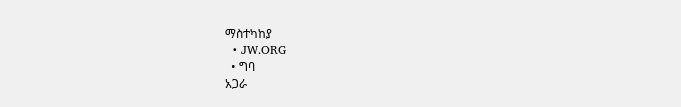ማስተካከያ
  • JW.ORG
  • ግባ
አጋራ